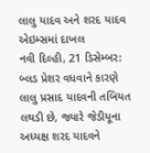લાલુ યાદવ અને શરદ યાદવ એઇમ્સમાં દાખલ
નવી દિલ્હી, 21 ડિસેમ્બર: બ્લડ પ્રેશર વધવાને કારણે લાલુ પ્રસાદ યાદવની તબિયત લથડી છે, જ્યારે જેડીયૂના અધ્યક્ષ શરદ યાદવને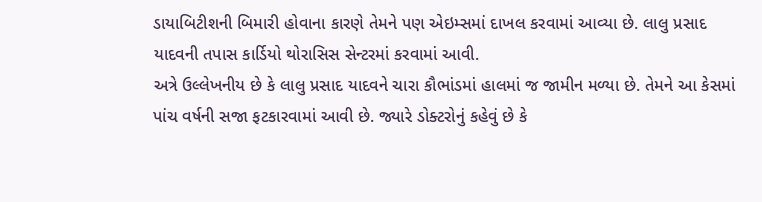ડાયાબિટીશની બિમારી હોવાના કારણે તેમને પણ એઇમ્સમાં દાખલ કરવામાં આવ્યા છે. લાલુ પ્રસાદ યાદવની તપાસ કાર્ડિયો થોરાસિસ સેન્ટરમાં કરવામાં આવી.
અત્રે ઉલ્લેખનીય છે કે લાલુ પ્રસાદ યાદવને ચારા કૌભાંડમાં હાલમાં જ જામીન મળ્યા છે. તેમને આ કેસમાં પાંચ વર્ષની સજા ફટકારવામાં આવી છે. જ્યારે ડોક્ટરોનું કહેવું છે કે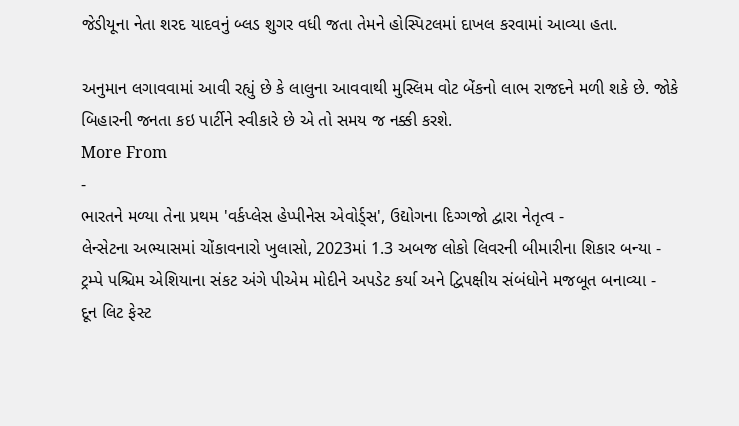જેડીયૂના નેતા શરદ યાદવનું બ્લડ શુગર વધી જતા તેમને હોસ્પિટલમાં દાખલ કરવામાં આવ્યા હતા.

અનુમાન લગાવવામાં આવી રહ્યું છે કે લાલુના આવવાથી મુસ્લિમ વોટ બેંકનો લાભ રાજદને મળી શકે છે. જોકે બિહારની જનતા કઇ પાર્ટીને સ્વીકારે છે એ તો સમય જ નક્કી કરશે.
More From
-
ભારતને મળ્યા તેના પ્રથમ 'વર્કપ્લેસ હેપ્પીનેસ એવોર્ડ્સ', ઉદ્યોગના દિગ્ગજો દ્વારા નેતૃત્વ -
લેન્સેટના અભ્યાસમાં ચોંકાવનારો ખુલાસો, 2023માં 1.3 અબજ લોકો લિવરની બીમારીના શિકાર બન્યા -
ટ્રમ્પે પશ્ચિમ એશિયાના સંકટ અંગે પીએમ મોદીને અપડેટ કર્યા અને દ્વિપક્ષીય સંબંધોને મજબૂત બનાવ્યા -
દૂન લિટ ફેસ્ટ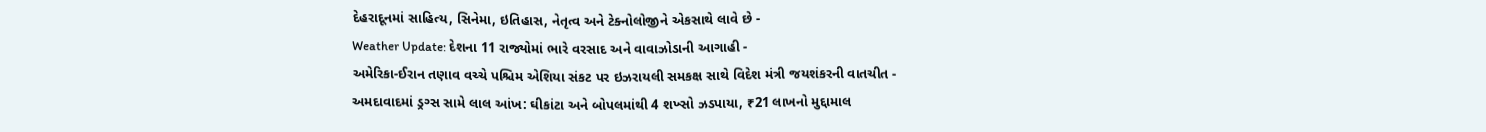દેહરાદૂનમાં સાહિત્ય, સિનેમા, ઇતિહાસ, નેતૃત્વ અને ટેક્નોલોજીને એકસાથે લાવે છે -
Weather Update: દેશના 11 રાજ્યોમાં ભારે વરસાદ અને વાવાઝોડાની આગાહી -
અમેરિકા-ઈરાન તણાવ વચ્ચે પશ્ચિમ એશિયા સંકટ પર ઇઝરાયલી સમકક્ષ સાથે વિદેશ મંત્રી જયશંકરની વાતચીત -
અમદાવાદમાં ડ્રગ્સ સામે લાલ આંખ: ઘીકાંટા અને બોપલમાંથી 4 શખ્સો ઝડપાયા, ₹21 લાખનો મુદ્દામાલ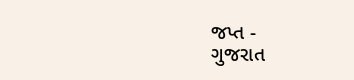જપ્ત -
ગુજરાત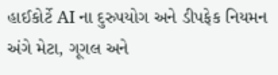હાઈકોર્ટે AI ના દુરુપયોગ અને ડીપફેક નિયમન અંગે મેટા, ગૂગલ અને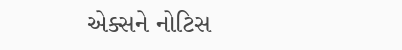એક્સને નોટિસ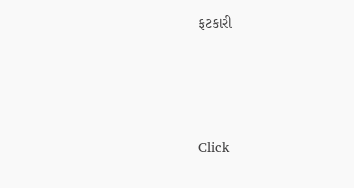ફટકારી





Click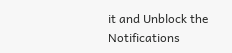it and Unblock the Notifications